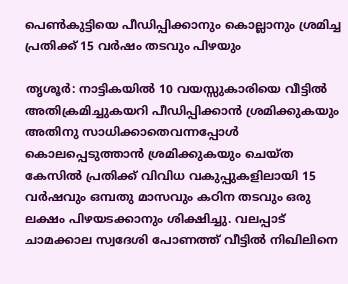പെൺകുട്ടിയെ പീഡിപ്പിക്കാനും കൊല്ലാനും ശ്രമിച്ച പ്രതിക്ക് 15 വർഷം തടവും പിഴയും

തൃശൂർ: നാട്ടികയിൽ 10 വയസ്സുകാരിയെ വീട്ടിൽ അതിക്രമിച്ചുകയറി പീഡിപ്പിക്കാൻ ശ്രമിക്കുകയും അതിനു സാധിക്കാതെവന്നപ്പോൾ കൊലപ്പെടുത്താൻ ശ്രമിക്കുകയും ചെയ്ത കേസിൽ പ്രതിക്ക് വിവിധ വകുപ്പുകളിലായി 15 വർഷവും ഒമ്പതു മാസവും കഠിന തടവും ഒരു ലക്ഷം പിഴയടക്കാനും ശിക്ഷിച്ചു. വലപ്പാട് ചാമക്കാല സ്വദേശി പോണത്ത് വീട്ടിൽ നിഖിലിനെ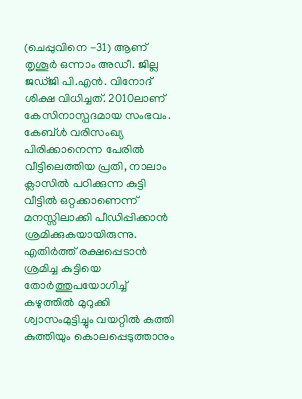(ചെപ്പുവിനെ -31) ആണ് തൃശൂർ ഒന്നാം അഡീ. ജില്ല ജഡ്ജി പി.എൻ. വിനോദ് ശിക്ഷ വിധിച്ചത്. 2010ലാണ് കേസിനാസ്പദമായ സംഭവം. കേബ്ൾ വരിസംഖ്യ പിരിക്കാനെന്ന പേരിൽ വീട്ടിലെത്തിയ പ്രതി, നാലാം ക്ലാസിൽ പഠിക്കുന്ന കുട്ടി വീട്ടിൽ ഒറ്റക്കാണെന്ന് മനസ്സിലാക്കി പീഡിപ്പിക്കാൻ ശ്രമിക്കുകയായിരുന്നു. എതിർത്ത് രക്ഷപ്പെടാൻ ശ്രമിച്ച കുട്ടിയെ തോർത്തുപയോഗിച്ച് കഴുത്തിൽ മുറുക്കി ശ്വാസംമുട്ടിച്ചും വയറ്റിൽ കത്തി കുത്തിയും കൊലപ്പെടുത്താനും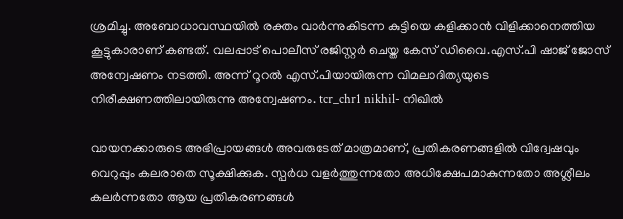ശ്രമിച്ചു. അബോധാവസ്ഥയിൽ രക്തം വാർന്നുകിടന്ന കുട്ടിയെ കളിക്കാൻ വിളിക്കാനെത്തിയ കൂട്ടുകാരാണ് കണ്ടത്. വലപ്പാട് പൊലീസ് രജിസ്റ്റർ ചെയ്ത കേസ് ഡിവൈ.എസ്.പി ഷാജ് ജോസ് അന്വേഷണം നടത്തി. അന്ന് റൂറൽ എസ്.പിയായിരുന്ന വിമലാദിത്യയുടെ നിരീക്ഷണത്തിലായിരുന്നു അന്വേഷണം. tcr_chr1 nikhil- നിഖിൽ

വായനക്കാരുടെ അഭിപ്രായങ്ങള്‍ അവരുടേത് മാത്രമാണ്, പ്രതികരണങ്ങളിൽ വിദ്വേഷവും വെറുപ്പും കലരാതെ സൂക്ഷിക്കുക. സ്പർധ വളർത്തുന്നതോ അധിക്ഷേപമാകുന്നതോ അശ്ലീലം കലർന്നതോ ആയ പ്രതികരണങ്ങൾ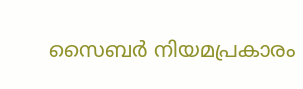സൈബർ നിയമപ്രകാരം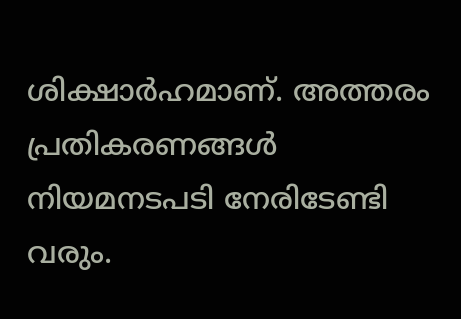ശിക്ഷാർഹമാണ്. അത്തരം പ്രതികരണങ്ങൾ നിയമനടപടി നേരിടേണ്ടി വരും.